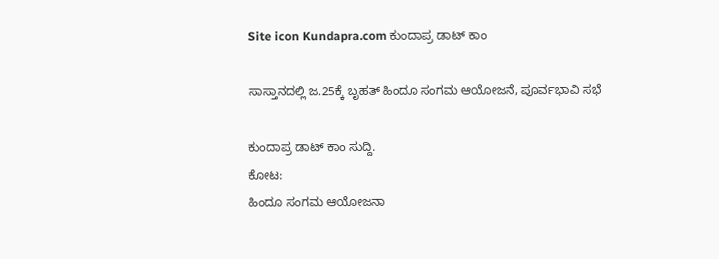Site icon Kundapra.com ಕುಂದಾಪ್ರ ಡಾಟ್ ಕಾಂ

ಸಾಸ್ತಾನದಲ್ಲಿ ಜ.25ಕ್ಕೆ ಬೃಹತ್ ಹಿಂದೂ ಸಂಗಮ ಆಯೋಜನೆ, ಪೂರ್ವಭಾವಿ ಸಭೆ

ಕುಂದಾಪ್ರ ಡಾಟ್‌ ಕಾಂ ಸುದ್ದಿ.
ಕೋಟ:
ಹಿಂದೂ ಸಂಗಮ ಆಯೋಜನಾ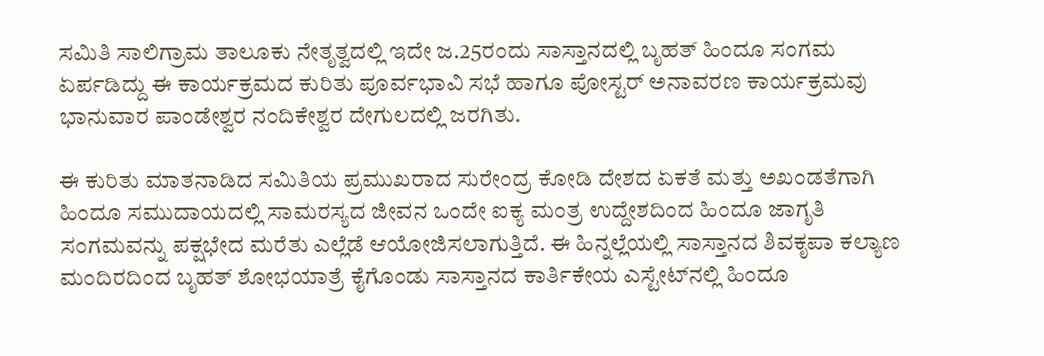ಸಮಿತಿ ಸಾಲಿಗ್ರಾಮ ತಾಲೂಕು ನೇತೃತ್ವದಲ್ಲಿ ಇದೇ ಜ.25ರಂದು ಸಾಸ್ತಾನದಲ್ಲಿ ಬೃಹತ್ ಹಿಂದೂ ಸಂಗಮ ಏರ್ಪಡಿದ್ದು ಈ ಕಾರ್ಯಕ್ರಮದ ಕುರಿತು ಪೂರ್ವಭಾವಿ ಸಭೆ ಹಾಗೂ ಪೋಸ್ಟರ್ ಅನಾವರಣ ಕಾರ್ಯಕ್ರಮವು ಭಾನುವಾರ ಪಾಂಡೇಶ್ವರ ನಂದಿಕೇಶ್ವರ ದೇಗುಲದಲ್ಲಿ ಜರಗಿತು.

ಈ ಕುರಿತು ಮಾತನಾಡಿದ ಸಮಿತಿಯ ಪ್ರಮುಖರಾದ ಸುರೇಂದ್ರ ಕೋಡಿ ದೇಶದ ಏಕತೆ ಮತ್ತು ಅಖಂಡತೆಗಾಗಿ ಹಿಂದೂ ಸಮುದಾಯದಲ್ಲಿ ಸಾಮರಸ್ಯದ ಜೀವನ ಒಂದೇ ಐಕ್ಯ ಮಂತ್ರ ಉದ್ದೇಶದಿಂದ ಹಿಂದೂ ಜಾಗೃತಿ ಸಂಗಮವನ್ನು ಪಕ್ಷಭೇದ ಮರೆತು ಎಲ್ಲೆಡೆ ಆಯೋಜಿಸಲಾಗುತ್ತಿದೆ. ಈ ಹಿನ್ನಲ್ಲೆಯಲ್ಲಿ ಸಾಸ್ತಾನದ ಶಿವಕೃಪಾ ಕಲ್ಯಾಣ ಮಂದಿರದಿಂದ ಬೃಹತ್ ಶೋಭಯಾತ್ರೆ ಕೈಗೊಂಡು ಸಾಸ್ತಾನದ ಕಾರ್ತಿಕೇಯ ಎಸ್ಟೇಟ್‌ನಲ್ಲಿ ಹಿಂದೂ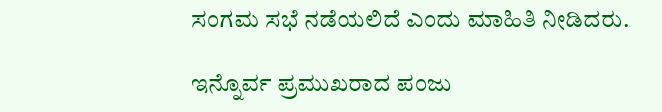ಸಂಗಮ ಸಭೆ ನಡೆಯಲಿದೆ ಎಂದು ಮಾಹಿತಿ ನೀಡಿದರು.

ಇನ್ನೊರ್ವ ಪ್ರಮುಖರಾದ ಪಂಜು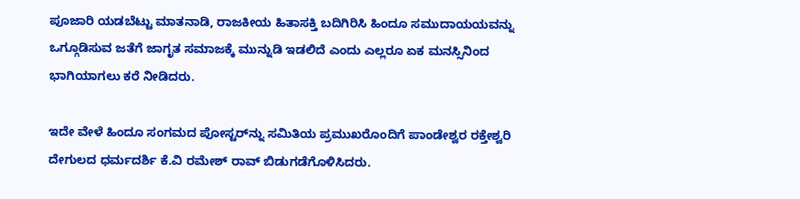ಪೂಜಾರಿ ಯಡಬೆಟ್ಟು ಮಾತನಾಡಿ, ರಾಜಕೀಯ ಹಿತಾಸಕ್ತಿ ಬದಿಗಿರಿಸಿ ಹಿಂದೂ ಸಮುದಾಯಯವನ್ನು ಒಗ್ಗೂಡಿಸುವ ಜತೆಗೆ ಜಾಗೃತ ಸಮಾಜಕ್ಕೆ ಮುನ್ನುಡಿ ಇಡಲಿದೆ ಎಂದು ಎಲ್ಲರೂ ಏಕ ಮನಸ್ಸಿನಿಂದ ಭಾಗಿಯಾಗಲು ಕರೆ ನೀಡಿದರು.

ಇದೇ ವೇಳೆ ಹಿಂದೂ ಸಂಗಮದ ಪೋಸ್ಟರ್‌ನ್ನು ಸಮಿತಿಯ ಪ್ರಮುಖರೊಂದಿಗೆ ಪಾಂಡೇಶ್ವರ ರಕ್ತೇಶ್ವರಿ ದೇಗುಲದ ಧರ್ಮದರ್ಶಿ ಕೆ.ವಿ ರಮೇಶ್ ರಾವ್ ಬಿಡುಗಡೆಗೊಳಿಸಿದರು.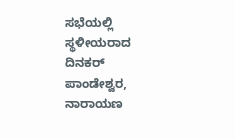ಸಭೆಯಲ್ಲಿ ಸ್ಥಳೀಯರಾದ ದಿನಕರ್ ಪಾಂಡೇಶ್ವರ, ನಾರಾಯಣ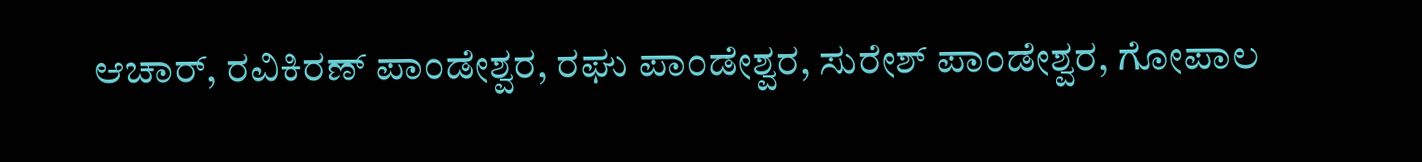ಆಚಾರ್, ರವಿಕಿರಣ್ ಪಾಂಡೇಶ್ವರ, ರಘು ಪಾಂಡೇಶ್ವರ, ಸುರೇಶ್ ಪಾಂಡೇಶ್ವರ, ಗೋಪಾಲ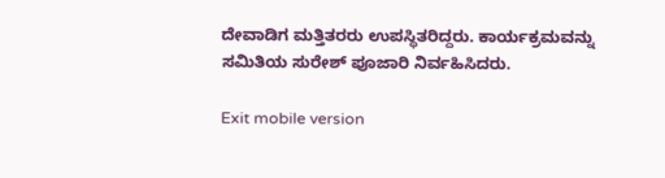ದೇವಾಡಿಗ ಮತ್ತಿತರರು ಉಪಸ್ಥಿತರಿದ್ದರು. ಕಾರ್ಯಕ್ರಮವನ್ನು ಸಮಿತಿಯ ಸುರೇಶ್ ಪೂಜಾರಿ ನಿರ್ವಹಿಸಿದರು.

Exit mobile version